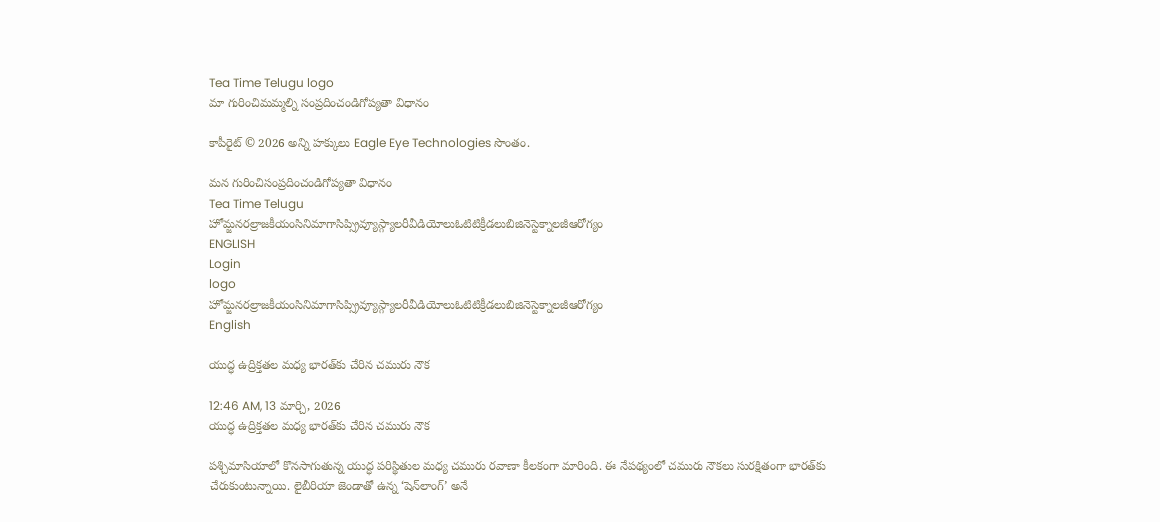Tea Time Telugu logo
మా గురించిమమ్మల్ని సంప్రదించండిగోప్యతా విధానం

కాపీరైట్ © 2026 అన్ని హక్కులు Eagle Eye Technologies సొంతం.

మన గురించిసంప్రదించండిగోప్యతా విధానం
Tea Time Telugu
హోమ్జనరల్రాజకీయంసినిమాగాసిప్స్రివ్యూస్గ్యాలరీవీడియోలుఓటిటిక్రీడలుబిజినెస్టెక్నాలజీఆరోగ్యం
ENGLISH
Login
logo
హోమ్జనరల్రాజకీయంసినిమాగాసిప్స్రివ్యూస్గ్యాలరీవీడియోలుఓటిటిక్రీడలుబిజినెస్టెక్నాలజీఆరోగ్యం
English

యుద్ధ ఉద్రిక్తతల మధ్య భారత్‌కు చేరిన చమురు నౌక

12:46 AM, 13 మార్చి, 2026
యుద్ధ ఉద్రిక్తతల మధ్య భారత్‌కు చేరిన చమురు నౌక

పశ్చిమాసియాలో కొనసాగుతున్న యుద్ధ పరిస్థితుల మధ్య చమురు రవాణా కీలకంగా మారింది. ఈ నేపథ్యంలో చమురు నౌకలు సురక్షితంగా భారత్‌కు చేరుకుంటున్నాయి. లైబీరియా జెండాతో ఉన్న ‘షెన్‌లాంగ్’ అనే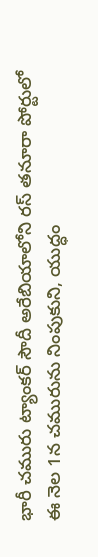భారీ చమురు ట్యాంకర్ సౌదీ అరేబియాలోని రస్ తనూరా పోర్టులో ఈ నెల 1న చమురును నింపుకుని, యుద్ధం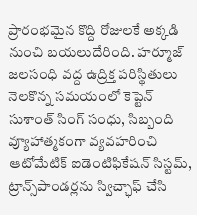ప్రారంభమైన కొద్ది రోజులకే అక్కడి నుంచి బయలుదేరింది. హర్మూజ్ జలసంధి వద్ద ఉద్రిక్త పరిస్థితులు నెలకొన్న సమయంలో కెప్టెన్ సుశాంత్ సింగ్ సంధు, సిబ్బంది వ్యూహాత్మకంగా వ్యవహరించి ఆటోమేటిక్ ఐడెంటిఫికేషన్ సిస్టమ్, ట్రాన్స్‌పాండర్లను స్విచ్ఛాఫ్ చేసి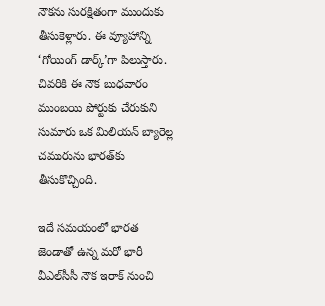నౌకను సురక్షితంగా ముందుకు తీసుకెళ్లారు. ఈ వ్యూహాన్ని ‘గోయింగ్ డార్క్’గా పిలుస్తారు. చివరికి ఈ నౌక బుధవారం ముంబయి పోర్టుకు చేరుకుని సుమారు ఒక మిలియన్ బ్యారెల్ల చమురును భారత్‌కు తీసుకొచ్చింది.

ఇదే సమయంలో భారత జెండాతో ఉన్న మరో భారీ వీఎల్‌సీసీ నౌక ఇరాక్ నుంచి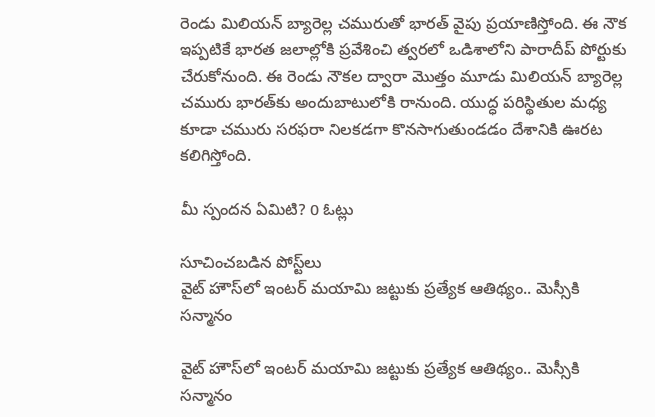రెండు మిలియన్ బ్యారెల్ల చమురుతో భారత్ వైపు ప్రయాణిస్తోంది. ఈ నౌక ఇప్పటికే భారత జలాల్లోకి ప్రవేశించి త్వరలో ఒడిశాలోని పారాదీప్ పోర్టుకు చేరుకోనుంది. ఈ రెండు నౌకల ద్వారా మొత్తం మూడు మిలియన్ బ్యారెల్ల చమురు భారత్‌కు అందుబాటులోకి రానుంది. యుద్ధ పరిస్థితుల మధ్య కూడా చమురు సరఫరా నిలకడగా కొనసాగుతుండడం దేశానికి ఊరట కలిగిస్తోంది.

మీ స్పందన ఏమిటి? 0 ఓట్లు

సూచించబడిన పోస్ట్‌లు
వైట్ హౌస్‌లో ఇంటర్ మయామి జట్టుకు ప్రత్యేక ఆతిథ్యం.. మెస్సీకి సన్మానం

వైట్ హౌస్‌లో ఇంటర్ మయామి జట్టుకు ప్రత్యేక ఆతిథ్యం.. మెస్సీకి సన్మానం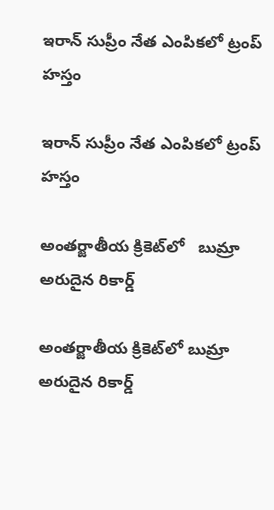ఇరాన్ సుప్రీం నేత ఎంపికలో ట్రంప్ హస్తం

ఇరాన్ సుప్రీం నేత ఎంపికలో ట్రంప్ హస్తం

అంతర్జాతీయ క్రికెట్‌లో   బుమ్రా అరుదైన రికార్డ్

అంతర్జాతీయ క్రికెట్‌లో బుమ్రా అరుదైన రికార్డ్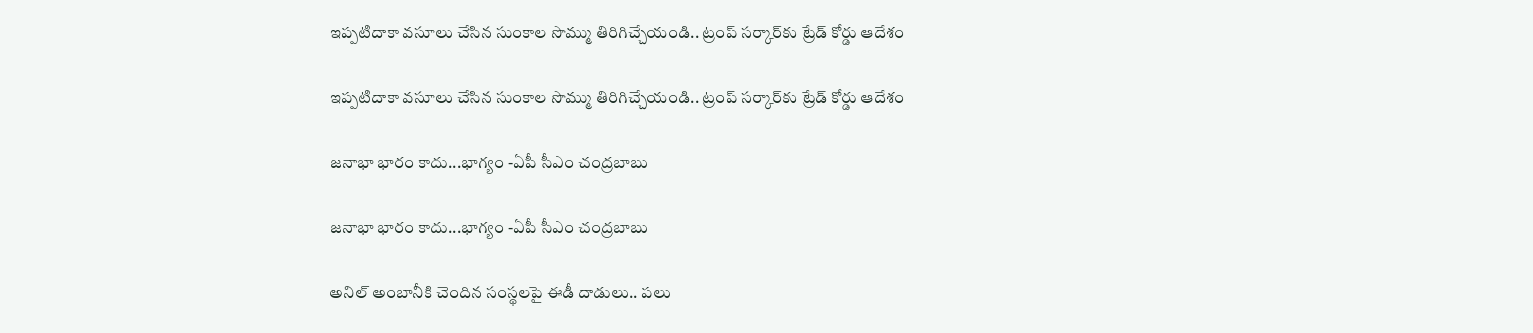ఇప్పటిదాకా వసూలు చేసిన సుంకాల సొమ్ము తిరిగిచ్చేయండి.. ట్రంప్ సర్కార్‌కు ట్రేడ్ కోర్డు ఆదేశం

ఇప్పటిదాకా వసూలు చేసిన సుంకాల సొమ్ము తిరిగిచ్చేయండి.. ట్రంప్ సర్కార్‌కు ట్రేడ్ కోర్డు ఆదేశం

జనాభా భారం కాదు...భాగ్యం -ఏపీ సీఎం చంద్రబాబు

జనాభా భారం కాదు...భాగ్యం -ఏపీ సీఎం చంద్రబాబు

అనిల్ అంబానీకి చెందిన సంస్థలపై ఈడీ దాడులు.. పలు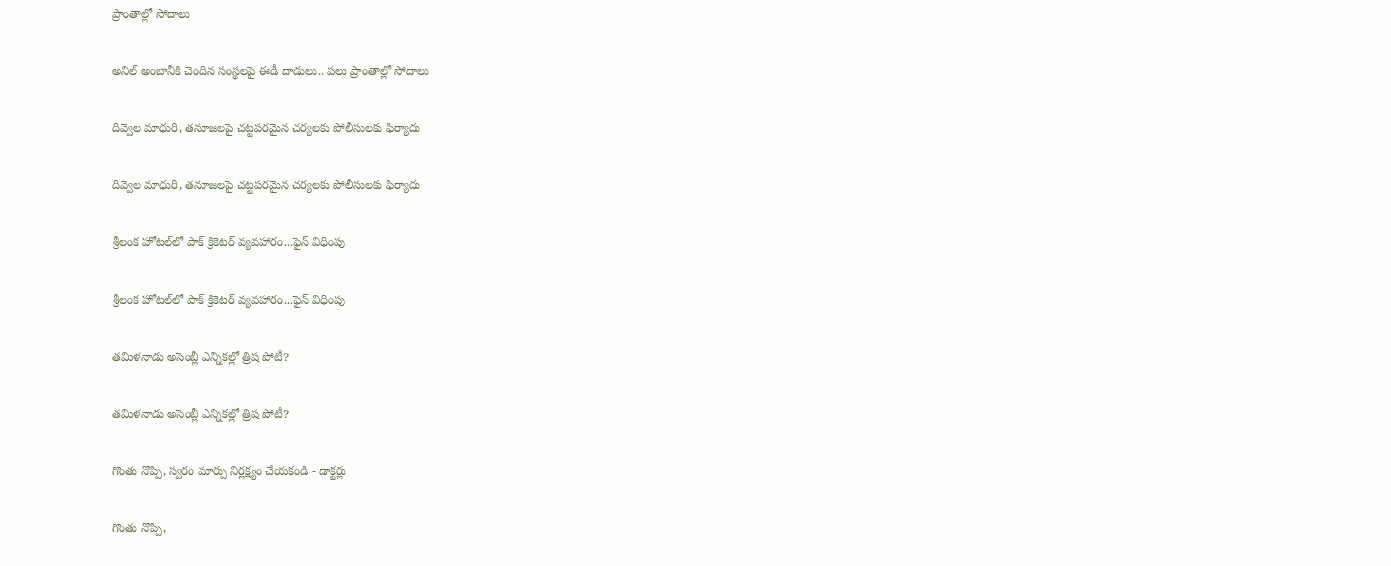ప్రాంతాల్లో సోదాలు

అనిల్ అంబానీకి చెందిన సంస్థలపై ఈడీ దాడులు.. పలు ప్రాంతాల్లో సోదాలు

దివ్వెల మాధురి, తనూజలపై చట్టపరమైన చర్యలకు పోలీసులకు ఫిర్యాదు

దివ్వెల మాధురి, తనూజలపై చట్టపరమైన చర్యలకు పోలీసులకు ఫిర్యాదు

శ్రీలంక హోటల్‌లో పాక్ క్రికెటర్ వ్యవహారం...ఫైన్ విధింపు

శ్రీలంక హోటల్‌లో పాక్ క్రికెటర్ వ్యవహారం...ఫైన్ విధింపు

తమిళనాడు అసెంబ్లీ ఎన్నికల్లో త్రిష పోటీ?

తమిళనాడు అసెంబ్లీ ఎన్నికల్లో త్రిష పోటీ?

గొంతు నొప్పి, స్వరం మార్పు నిర్లక్ష్యం చేయకండి - డాక్టర్లు

గొంతు నొప్పి,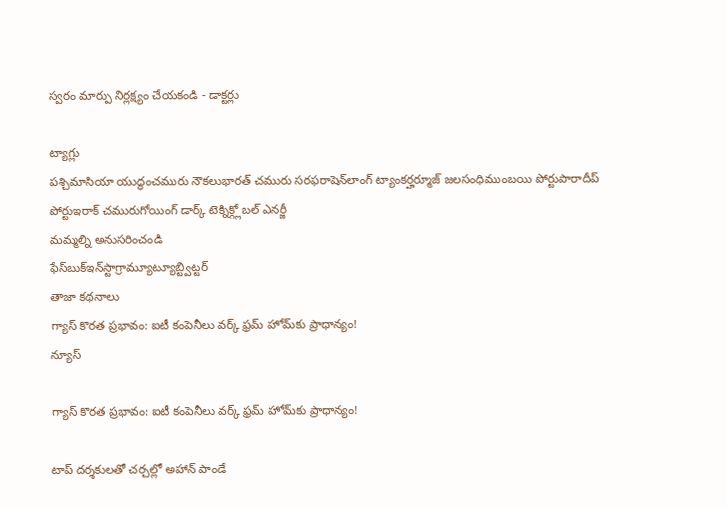స్వరం మార్పు నిర్లక్ష్యం చేయకండి - డాక్టర్లు

ట్యాగ్లు
పశ్చిమాసియా యుద్ధంచమురు నౌకలుభారత్ చమురు సరఫరాషెన్‌లాంగ్ ట్యాంకర్హర్మూజ్ జలసంధిముంబయి పోర్టుపారాదీప్ పోర్టుఇరాక్ చమురుగోయింగ్ డార్క్ టెక్నిక్గ్లోబల్ ఎనర్జీ
మమ్మల్ని అనుసరించండి
ఫేస్‌బుక్ఇన్‌స్టాగ్రామ్యూట్యూబ్ట్విట్టర్
తాజా కథనాలు
గ్యాస్ కొరత ప్రభావం: ఐటీ కంపెనీలు వర్క్ ఫ్రమ్ హోమ్‌కు ప్రాధాన్యం!
న్యూస్

గ్యాస్ కొరత ప్రభావం: ఐటీ కంపెనీలు వర్క్ ఫ్రమ్ హోమ్‌కు ప్రాధాన్యం!

టాప్ దర్శకులతో చర్చల్లో అహాన్ పాండే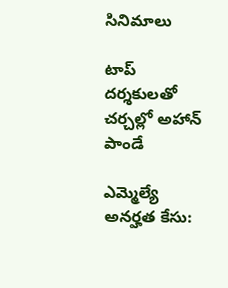సినిమాలు

టాప్ దర్శకులతో చర్చల్లో అహాన్ పాండే

ఎమ్మెల్యే అనర్హత కేసు: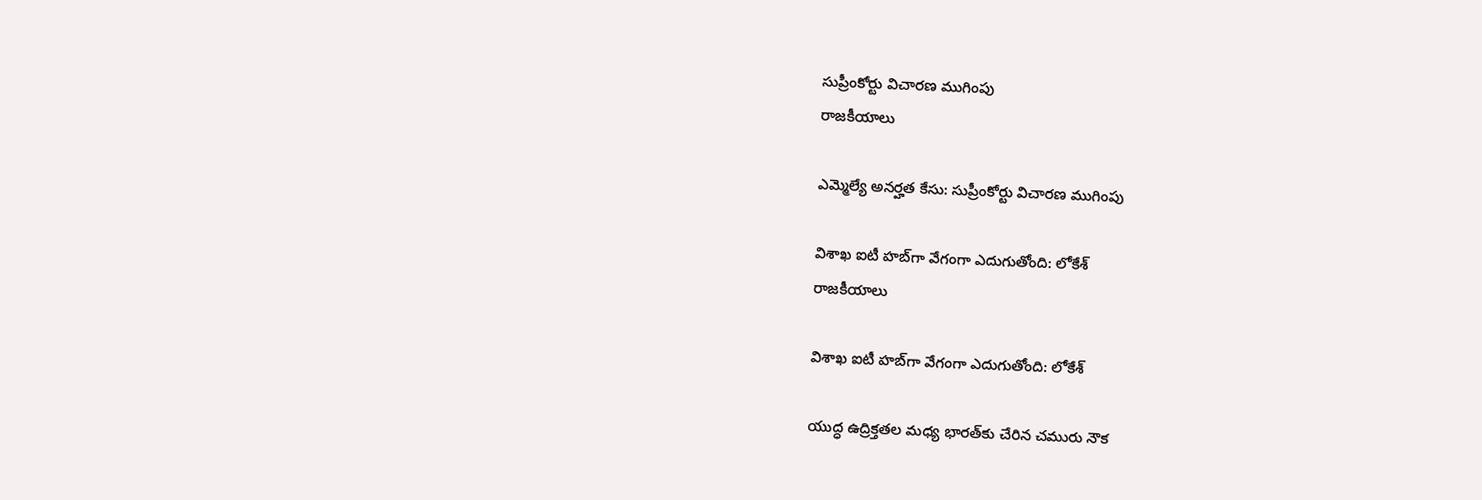సుప్రీంకోర్టు విచారణ ముగింపు
రాజకీయాలు

ఎమ్మెల్యే అనర్హత కేసు: సుప్రీంకోర్టు విచారణ ముగింపు

విశాఖ ఐటీ హబ్‌గా వేగంగా ఎదుగుతోంది: లోకేశ్
రాజకీయాలు

విశాఖ ఐటీ హబ్‌గా వేగంగా ఎదుగుతోంది: లోకేశ్

యుద్ధ ఉద్రిక్తతల మధ్య భారత్‌కు చేరిన చమురు నౌక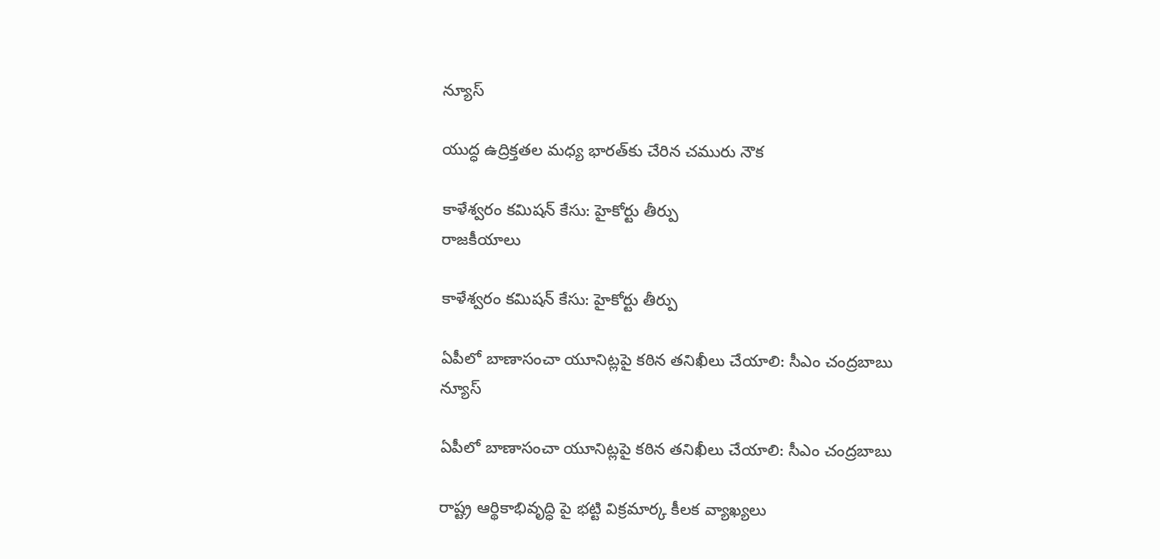న్యూస్

యుద్ధ ఉద్రిక్తతల మధ్య భారత్‌కు చేరిన చమురు నౌక

కాళేశ్వరం కమిషన్ కేసు: హైకోర్టు తీర్పు
రాజకీయాలు

కాళేశ్వరం కమిషన్ కేసు: హైకోర్టు తీర్పు

ఏపీలో బాణాసంచా యూనిట్లపై కఠిన తనిఖీలు చేయాలి: సీఎం చంద్రబాబు
న్యూస్

ఏపీలో బాణాసంచా యూనిట్లపై కఠిన తనిఖీలు చేయాలి: సీఎం చంద్రబాబు

రాష్ట్ర ఆర్థికాభివృద్ధి పై భట్టి విక్రమార్క కీలక వ్యాఖ్యలు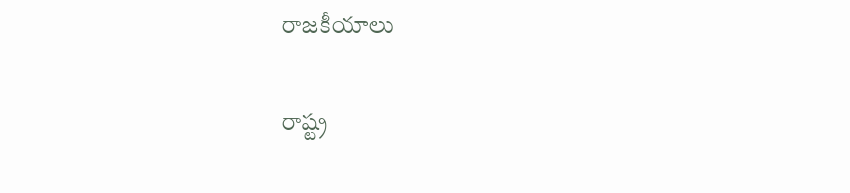రాజకీయాలు

రాష్ట్ర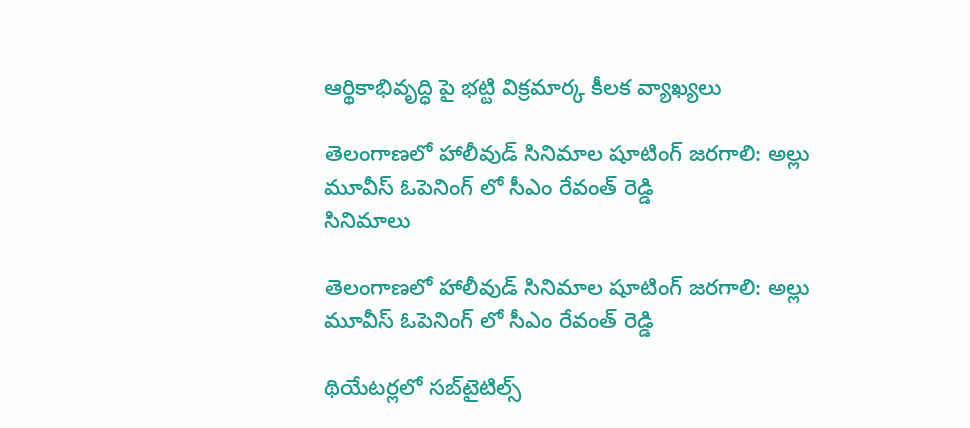ఆర్థికాభివృద్ధి పై భట్టి విక్రమార్క కీలక వ్యాఖ్యలు

తెలంగాణలో హాలీవుడ్ సినిమాల షూటింగ్ జరగాలి: అల్లు మూవీస్ ఓపెనింగ్ లో సీఎం రేవంత్ రెడ్డి
సినిమాలు

తెలంగాణలో హాలీవుడ్ సినిమాల షూటింగ్ జరగాలి: అల్లు మూవీస్ ఓపెనింగ్ లో సీఎం రేవంత్ రెడ్డి

థియేటర్లలో సబ్‌టైటిల్స్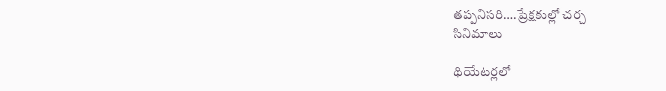తప్పనిసరి….ప్రేక్షకుల్లో చర్చ
సినిమాలు

థియేటర్లలో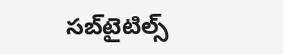సబ్‌టైటిల్స్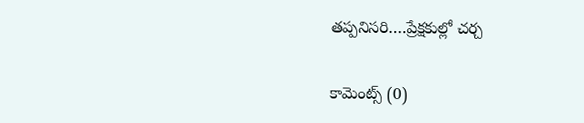తప్పనిసరి….ప్రేక్షకుల్లో చర్చ

కామెంట్స్ (0)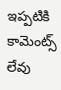ఇప్పటికి కామెంట్స్ లేవు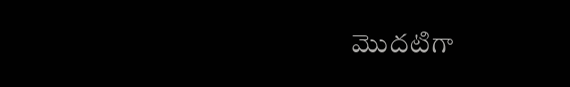మొదటిగా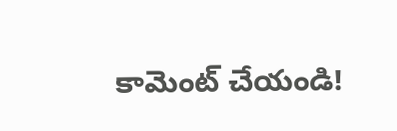కామెంట్ చేయండి!